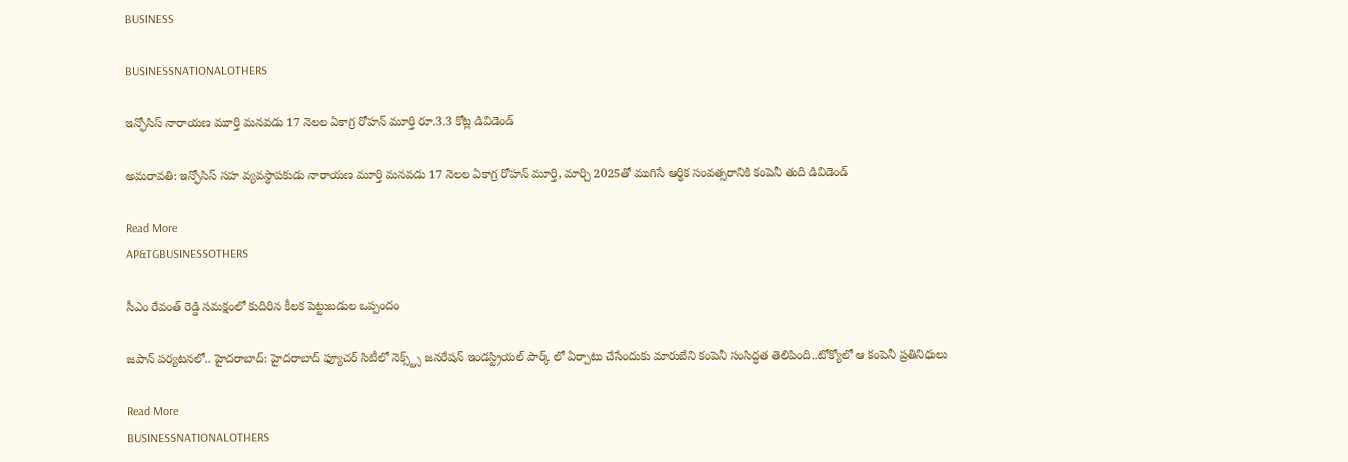BUSINESS

BUSINESSNATIONALOTHERS

ఇన్ఫోసిస్ నారాయణ మూర్తి మనవడు 17 నెలల ఏకాగ్ర రోహన్ మూర్తి రూ.3.3 కోట్ల డివిడెండ్

అమరావతి: ఇన్ఫోసిస్ సహ వ్యవస్థాపకుడు నారాయణ మూర్తి మనవడు 17 నెలల ఏకాగ్ర రోహన్ మూర్తి, మార్చి 2025తో ముగిసే ఆర్థిక సంవత్సరానికి కంపెనీ తుది డివిడెండ్

Read More
AP&TGBUSINESSOTHERS

సీఎం రేవంత్‌ రెడ్డి సమక్షంలో కుదిరిన కీలక పెట్టుబడుల ఒప్పందం

జపాన్ పర్యటనలో.. హైదరాబాద్: హైదరాబాద్ ఫ్యూచర్ సిటీలో నెక్స్ట్స్ జనరేషన్ ఇండస్ట్రియల్ పార్క్ లో ఏర్పాటు చేసేందుకు మారుబేని కంపెనీ సంసిద్ధత తెలిపింది..టోక్యోలో ఆ కంపెనీ ప్రతినిధులు

Read More
BUSINESSNATIONALOTHERS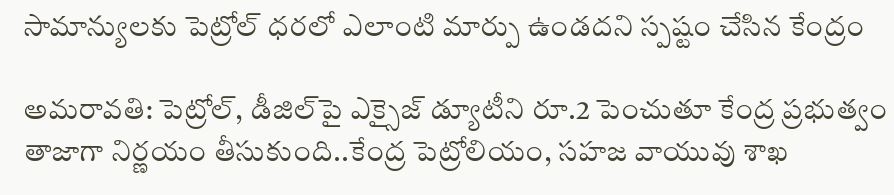సామాన్యులకు పెట్రోల్‌ ధరలో ఎలాంటి మార్పు ఉండదని స్పష్టం చేసిన కేంద్రం

అమరావతి: పెట్రోల్‌, డీజిల్‌పై ఎక్సైజ్‌ డ్యూటీని రూ.2 పెంచుతూ కేంద్ర ప్రభుత్వం తాజాగా నిర్ణయం తీసుకుంది..కేంద్ర పెట్రోలియం, సహజ వాయువు శాఖ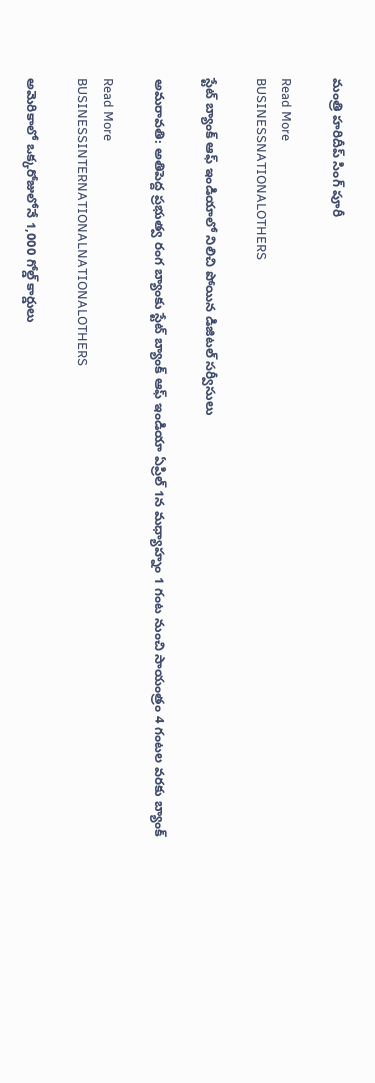మంత్రి హరిదీప్ సింగ్ పూరీ

Read More
BUSINESSNATIONALOTHERS

స్టేట్ బ్యాంక్ ఆఫ్ ఇండియాలో నిలిచి పోయిన డిజిటల్ సర్వీసులు

అమరావతి: అతిపెద్ద ప్రభుత్వ రంగ బ్యాంకు స్టేట్ బ్యాంక్ ఆఫ్ ఇండియా ఏప్రిల్ 1న మధ్యాహ్నం 1 గంట నుంచి సాయంత్రం 4 గంటల వరకు బ్యాంక్

Read More
BUSINESSINTERNATIONALNATIONALOTHERS

అమెరికాలో ఒక్కరోజులోనే 1,000 గోల్డ్‌ కార్డులు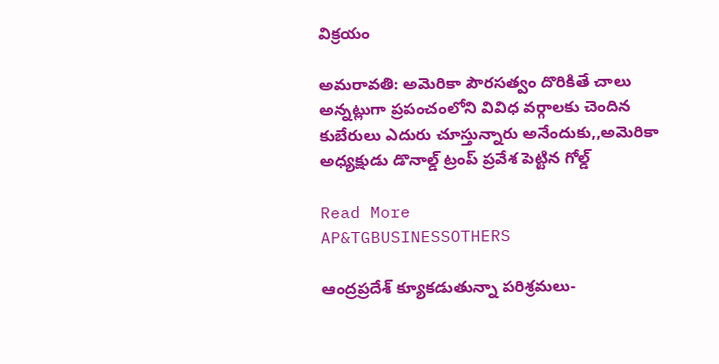విక్రయం

అమరావతి: అమెరికా పౌరసత్వం దొరికితే చాలు అన్నట్లుగా ప్రపంచంలోని వివిధ వర్గాలకు చెందిన కుబేరులు ఎదురు చూస్తున్నారు అనేందుకు,,అమెరికా అధ్యక్షుడు డొనాల్డ్‌ ట్రంప్‌ ప్రవేశ పెట్టిన గోల్డ్

Read More
AP&TGBUSINESSOTHERS

ఆంద్రప్రదేశ్ క్యూకడుతున్నా పరిశ్రమలు-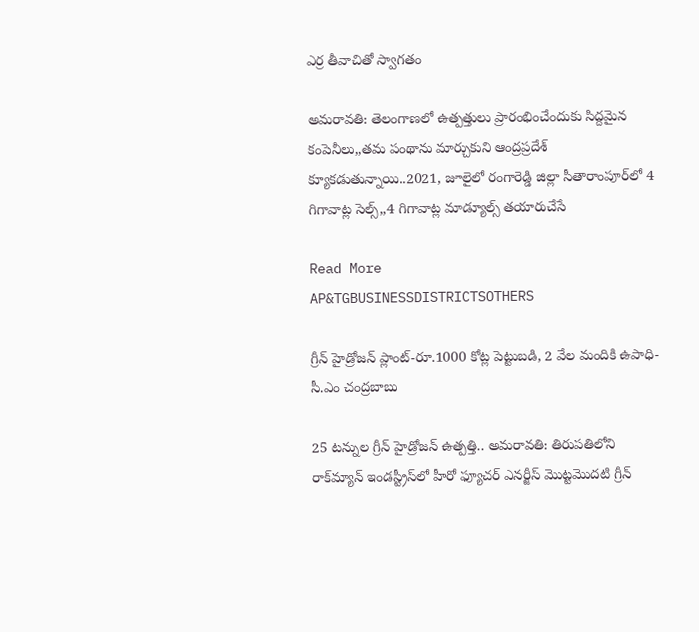ఎర్ర తీవాచితో స్వాగతం

అమరావతి: తెలంగాణలో ఉత్పత్తులు ప్రారంభించేందుకు సిద్దమైన కంపెనీలు,,తమ పంథాను మార్చుకుని ఆంద్రప్రదేశ్ క్యూకడుతున్నాయి..2021, జూలైలో రంగారెడ్డి జిల్లా సీతారాంపూర్‌లో 4 గిగావాట్ల సెల్స్‌,,4 గిగావాట్ల మాడ్యూల్స్‌ తయారుచేసే

Read More
AP&TGBUSINESSDISTRICTSOTHERS

గ్రీన్ హైడ్రోజన్ ప్లాంట్-రూ.1000 కోట్ల పెట్టుబడి, 2 వేల మందికి ఉపాధి-సీ.ఎం చంద్రబాబు

25 టన్నుల గ్రీన్ హైడ్రోజన్ ఉత్పత్తి.. అమరావతి: తిరుపతిలోని రాక్‌మ్యాన్ ఇండస్ట్రీస్‌లో హీరో ఫ్యూచర్ ఎనర్జీస్ మొట్టమొదటి గ్రీన్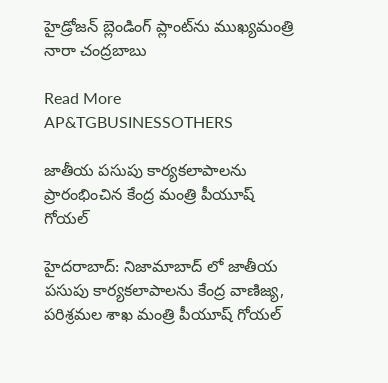హైడ్రోజన్ బ్లెండింగ్ ప్లాంట్‌ను ముఖ్యమంత్రి నారా చంద్రబాబు

Read More
AP&TGBUSINESSOTHERS

జాతీయ పసుపు కార్యకలాపాలను ప్రారంభించిన కేంద్ర మంత్రి పీయూష్ గోయల్

హైదరాబాద్: నిజామాబాద్ లో జాతీయ పసుపు కార్యకలాపాలను కేంద్ర వాణిజ్య, పరిశ్రమల శాఖ మంత్రి పీయూష్ గోయల్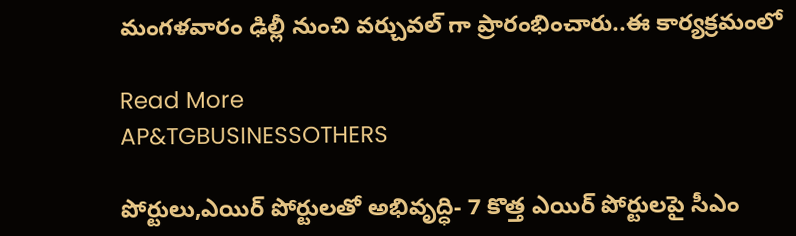మంగళవారం ఢిల్లీ నుంచి వర్చువల్ గా ప్రారంభించారు..ఈ కార్యక్రమంలో

Read More
AP&TGBUSINESSOTHERS

పోర్టులు,ఎయిర్ పోర్టులతో అభివృద్ధి- 7 కొత్త ఎయిర్ పోర్టులపై సీఎం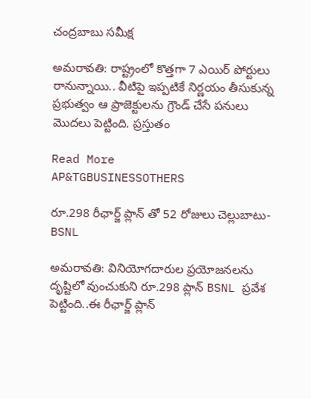చంద్రబాబు సమీక్ష

అమరావతి: రాష్ట్రంలో కొత్తగా 7 ఎయిర్ పోర్టులు రానున్నాయి.. వీటిపై ఇప్పటికే నిర్ణయం తీసుకున్న ప్రభుత్వం ఆ ప్రాజెక్టులను గ్రౌండ్ చేసే పనులు మొదలు పెట్టింది. ప్రస్తుతం

Read More
AP&TGBUSINESSOTHERS

రూ.298 రీఛార్జ్ ప్లాన్ తో 52 రోజులు చెల్లుబాటు-BSNL

అమరావతి: వినియోగదారుల ప్రయోజనలను దృష్టిలో వుంచుకుని రూ.298 ప్లాన్ BSNL ప్రవేశ పెట్టింది..ఈ రీఛార్జ్ ప్లాన్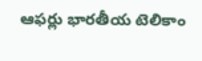ఆఫర్లు భారతీయ టెలికాం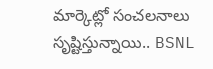మార్కెట్లో సంచలనాలు సృష్టిస్తున్నాయి.. BSNL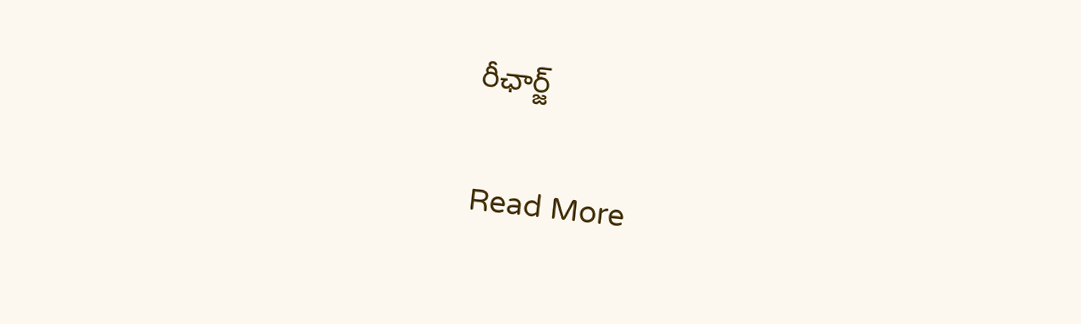రీఛార్జ్

Read More